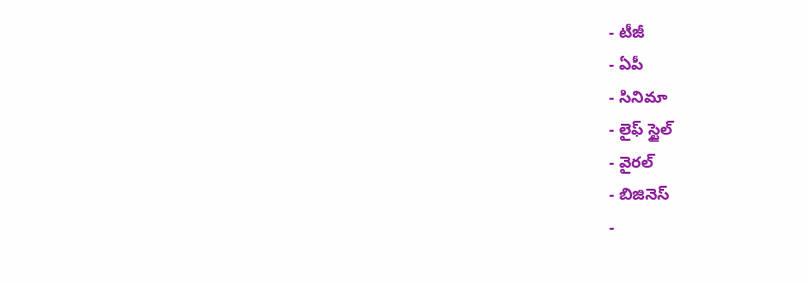- టీజీ
- ఏపీ
- సినిమా
- లైఫ్ స్టైల్
- వైరల్
- బిజినెస్
-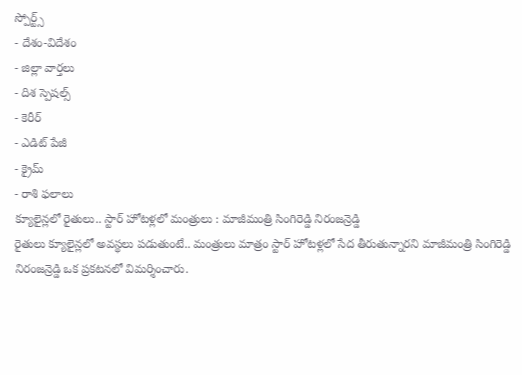స్పోర్ట్స్
- దేశం-విదేశం
- జిల్లా వార్తలు
- దిశ స్పెషల్స్
- కెరీర్
- ఎడిట్ పేజీ
- క్రైమ్
- రాశి ఫలాలు
క్యూలైన్లలో రైతులు.. స్టార్ హోటళ్లలో మంత్రులు : మాజీమంత్రి సింగిరెడ్డి నిరంజన్రెడ్డి
రైతులు క్యూలైన్లలో అవస్థలు పడుతుంటే.. మంత్రులు మాత్రం స్టార్ హోటళ్లలో సేద తీరుతున్నారని మాజీమంత్రి సింగిరెడ్డి నిరంజన్రెడ్డి ఒక ప్రకటనలో విమర్శించారు.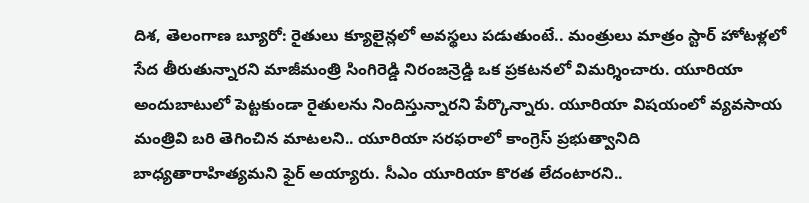దిశ, తెలంగాణ బ్యూరో: రైతులు క్యూలైన్లలో అవస్థలు పడుతుంటే.. మంత్రులు మాత్రం స్టార్ హోటళ్లలో సేద తీరుతున్నారని మాజీమంత్రి సింగిరెడ్డి నిరంజన్రెడ్డి ఒక ప్రకటనలో విమర్శించారు. యూరియా అందుబాటులో పెట్టకుండా రైతులను నిందిస్తున్నారని పేర్కొన్నారు. యూరియా విషయంలో వ్యవసాయ మంత్రివి బరి తెగించిన మాటలని.. యూరియా సరఫరాలో కాంగ్రెస్ ప్రభుత్వానిది బాధ్యతారాహిత్యమని ఫైర్ అయ్యారు. సీఎం యూరియా కొరత లేదంటారని..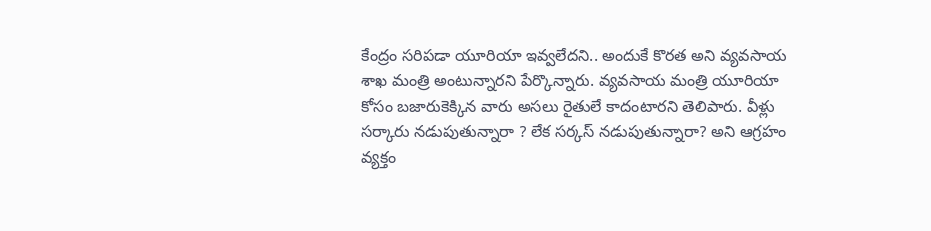కేంద్రం సరిపడా యూరియా ఇవ్వలేదని.. అందుకే కొరత అని వ్యవసాయ శాఖ మంత్రి అంటున్నారని పేర్కొన్నారు. వ్యవసాయ మంత్రి యూరియా కోసం బజారుకెక్కిన వారు అసలు రైతులే కాదంటారని తెలిపారు. వీళ్లు సర్కారు నడుపుతున్నారా ? లేక సర్కస్ నడుపుతున్నారా? అని ఆగ్రహం వ్యక్తం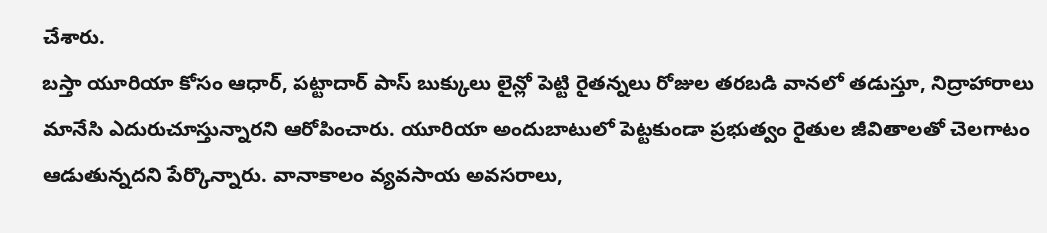చేశారు.
బస్తా యూరియా కోసం ఆధార్, పట్టాదార్ పాస్ బుక్కులు లైన్లో పెట్టి రైతన్నలు రోజుల తరబడి వానలో తడుస్తూ, నిద్రాహారాలు మానేసి ఎదురుచూస్తున్నారని ఆరోపించారు. యూరియా అందుబాటులో పెట్టకుండా ప్రభుత్వం రైతుల జీవితాలతో చెలగాటం ఆడుతున్నదని పేర్కొన్నారు. వానాకాలం వ్యవసాయ అవసరాలు,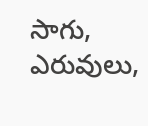సాగు, ఎరువులు,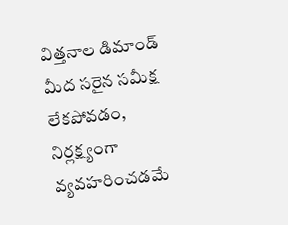విత్తనాల డిమాండ్ మీద సరైన సమీక్ష లేకపోవడం, నిర్లక్ష్యంగా వ్యవహరించడమే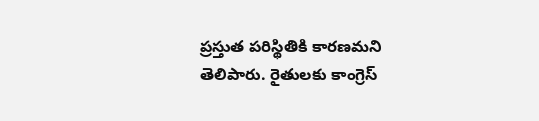ప్రస్తుత పరిస్థితికి కారణమని తెలిపారు. రైతులకు కాంగ్రెస్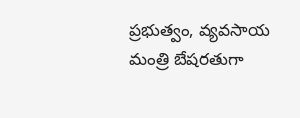ప్రభుత్వం, వ్యవసాయ మంత్రి బేషరతుగా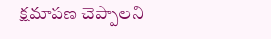క్షమాపణ చెప్పాలని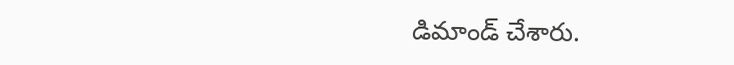డిమాండ్ చేశారు.